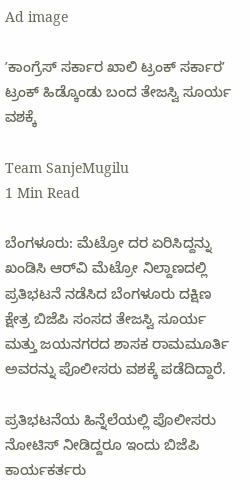Ad image

ʼಕಾಂಗ್ರೆಸ್‌ ಸರ್ಕಾರ ಖಾಲಿ ಟ್ರಂಕ್‌ ಸರ್ಕಾರʼ ಟ್ರಂಕ್‌ ಹಿಡ್ಕೊಂಡು ಬಂದ ತೇಜಸ್ವಿ ಸೂರ್ಯ ವಶಕ್ಕೆ

Team SanjeMugilu
1 Min Read

ಬೆಂಗಳೂರು: ಮೆಟ್ರೋ ದರ ಏರಿಸಿದ್ದನ್ನು ಖಂಡಿಸಿ ಆರ್‌ವಿ ಮೆಟ್ರೋ ನಿಲ್ದಾಣದಲ್ಲಿ ಪ್ರತಿಭಟನೆ ನಡೆಸಿದ ಬೆಂಗಳೂರು ದಕ್ಷಿಣ ಕ್ಷೇತ್ರ ಬಿಜೆಪಿ ಸಂಸದ ತೇಜಸ್ವಿ ಸೂರ್ಯ  ಮತ್ತು ಜಯನಗರದ ಶಾಸಕ ರಾಮಮೂರ್ತಿ ಅವರನ್ನು ಪೊಲೀಸರು ವಶಕ್ಕೆ ಪಡೆದಿದ್ದಾರೆ.

ಪ್ರತಿಭಟನೆಯ ಹಿನ್ನೆಲೆಯಲ್ಲಿ ಪೊಲೀಸರು ನೋಟಿಸ್‌ ನೀಡಿದ್ದರೂ ಇಂದು ಬಿಜೆಪಿ ಕಾರ್ಯಕರ್ತರು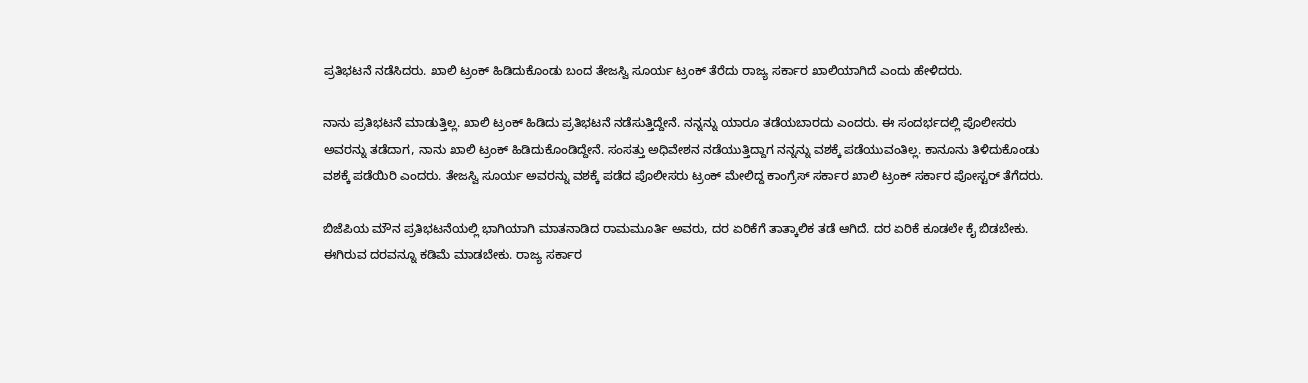ಪ್ರತಿಭಟನೆ ನಡೆಸಿದರು. ಖಾಲಿ ಟ್ರಂಕ್‌ ಹಿಡಿದುಕೊಂಡು ಬಂದ ತೇಜಸ್ವಿ ಸೂರ್ಯ ಟ್ರಂಕ್‌ ತೆರೆದು ರಾಜ್ಯ ಸರ್ಕಾರ ಖಾಲಿಯಾಗಿದೆ ಎಂದು ಹೇಳಿದರು.

ನಾನು ಪ್ರತಿಭಟನೆ ಮಾಡುತ್ತಿಲ್ಲ. ಖಾಲಿ ಟ್ರಂಕ್‌ ಹಿಡಿದು ಪ್ರತಿಭಟನೆ ನಡೆಸುತ್ತಿದ್ದೇನೆ. ನನ್ನನ್ನು ಯಾರೂ ತಡೆಯಬಾರದು ಎಂದರು. ಈ ಸಂದರ್ಭದಲ್ಲಿ ಪೊಲೀಸರು ಅವರನ್ನು ತಡೆದಾಗ, ನಾನು ಖಾಲಿ ಟ್ರಂಕ್‌ ಹಿಡಿದುಕೊಂಡಿದ್ದೇನೆ. ಸಂಸತ್ತು ಅಧಿವೇಶನ ನಡೆಯುತ್ತಿದ್ದಾಗ ನನ್ನನ್ನು ವಶಕ್ಕೆ ಪಡೆಯುವಂತಿಲ್ಲ. ಕಾನೂನು ತಿಳಿದುಕೊಂಡು ವಶಕ್ಕೆ ಪಡೆಯಿರಿ ಎಂದರು. ತೇಜಸ್ವಿ ಸೂರ್ಯ ಅವರನ್ನು ವಶಕ್ಕೆ ಪಡೆದ ಪೊಲೀಸರು ಟ್ರಂಕ್‌ ಮೇಲಿದ್ದ ಕಾಂಗ್ರೆಸ್‌ ಸರ್ಕಾರ ಖಾಲಿ ಟ್ರಂಕ್‌ ಸರ್ಕಾರ ಪೋಸ್ಟರ್‌ ತೆಗೆದರು.

ಬಿಜೆಪಿಯ ಮೌನ ಪ್ರತಿಭಟನೆಯಲ್ಲಿ ಭಾಗಿಯಾಗಿ ಮಾತನಾಡಿದ ರಾಮಮೂರ್ತಿ ಅವರು, ದರ ಏರಿಕೆಗೆ ತಾತ್ಕಾಲಿಕ ತಡೆ ಆಗಿದೆ. ದರ ಏರಿಕೆ ಕೂಡಲೇ ಕೈ ಬಿಡಬೇಕು. ಈಗಿರುವ ದರವನ್ನೂ ಕಡಿಮೆ ಮಾಡಬೇಕು. ರಾಜ್ಯ ಸರ್ಕಾರ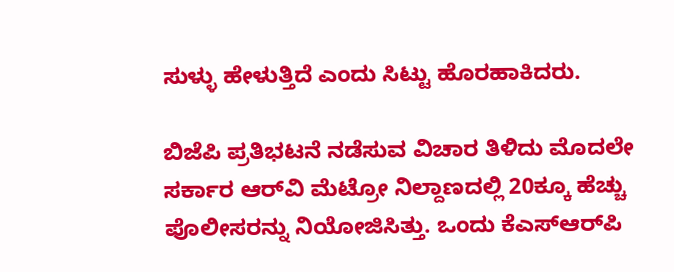ಸುಳ್ಳು ಹೇಳುತ್ತಿದೆ ಎಂದು ಸಿಟ್ಟು ಹೊರಹಾಕಿದರು.

ಬಿಜೆಪಿ ಪ್ರತಿಭಟನೆ ನಡೆಸುವ ವಿಚಾರ ತಿಳಿದು ಮೊದಲೇ ಸರ್ಕಾರ ಆರ್‌ವಿ ಮೆಟ್ರೋ ನಿಲ್ದಾಣದಲ್ಲಿ 20ಕ್ಕೂ ಹೆಚ್ಚು ಪೊಲೀಸರನ್ನು ನಿಯೋಜಿಸಿತ್ತು. ಒಂದು ಕೆಎಸ್‌ಆರ್‌ಪಿ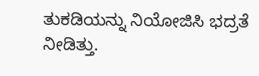ತುಕಡಿಯನ್ನು ನಿಯೋಜಿಸಿ ಭದ್ರತೆ ನೀಡಿತ್ತು.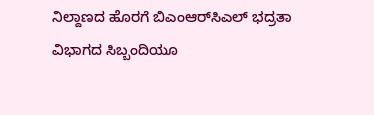ನಿಲ್ದಾಣದ ಹೊರಗೆ ಬಿಎಂಆರ್‌ಸಿಎಲ್‌ ಭದ್ರತಾ ವಿಭಾಗದ ಸಿಬ್ಬಂದಿಯೂ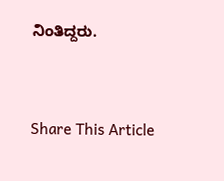ನಿಂತಿದ್ದರು.



Share This Article